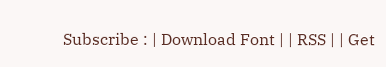Subscribe : | Download Font | | RSS | | Get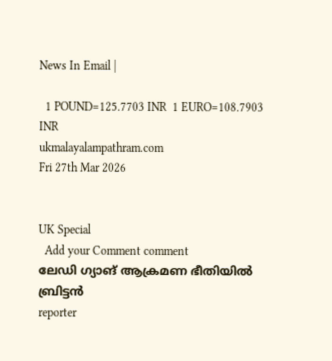News In Email |

  1 POUND=125.7703 INR  1 EURO=108.7903 INR
ukmalayalampathram.com
Fri 27th Mar 2026


UK Special
  Add your Comment comment
ലേഡി ഗ്യാങ് ആക്രമണ ഭീതിയില്‍ ബ്രിട്ടന്‍
reporter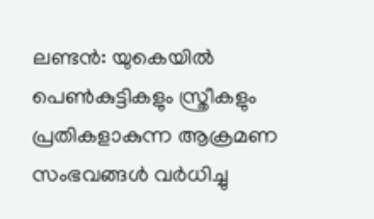ലണ്ടന്‍: യുകെയില്‍ പെണ്‍കുട്ടികളും സ്ത്രീകളും പ്രതികളാകുന്ന ആക്രമണ സംഭവങ്ങള്‍ വര്‍ധിച്ചു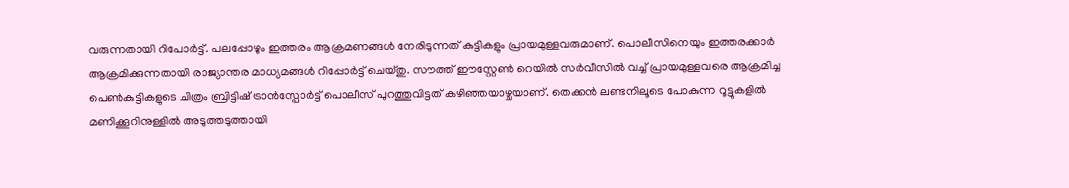വരുന്നതായി റിപോര്‍ട്ട്. പലപ്പോഴും ഇത്തരം ആക്രമണങ്ങള്‍ നേരിടുന്നത് കുട്ടികളും പ്രായമുള്ളവരുമാണ്. പൊലീസിനെയും ഇത്തരക്കാര്‍ ആക്രമിക്കുന്നതായി രാജ്യാന്തര മാധ്യമങ്ങള്‍ റിപ്പോര്‍ട്ട് ചെയ്തു. സൗത്ത് ഈസ്റ്റേണ്‍ റെയില്‍ സര്‍വീസില്‍ വച്ച് പ്രായമുള്ളവരെ ആക്രമിച്ച പെണ്‍കുട്ടികളുടെ ചിത്രം ബ്രിട്ടിഷ് ട്രാന്‍സ്പോര്‍ട്ട് പൊലീസ് പുറത്തുവിട്ടത് കഴിഞ്ഞയാഴ്ചയാണ്. തെക്കന്‍ ലണ്ടനിലൂടെ പോകുന്ന റൂട്ടുകളില്‍ മണിക്കൂറിനുള്ളില്‍ അടുത്തടുത്തായി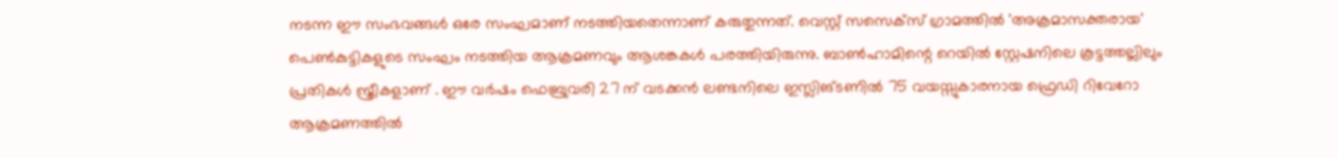നടന്ന ഈ സംഭവങ്ങള്‍ ഒരേ സംഘമാണ് നടത്തിയതെന്നാണ് കരുതുന്നത്. വെസ്റ്റ് സസെക്‌സ് ഗ്രാമത്തില്‍ 'അക്രമാസക്തരായ' പെണ്‍കുട്ടികളുടെ സംഘം നടത്തിയ ആക്രമണവും ആശങ്കകള്‍ പരത്തിയിരുന്നു. ബാണ്‍ഹാമിന്റെ റെയില്‍ സ്റ്റേഷനിലെ കൂട്ടത്തല്ലിലും പ്രതികള്‍ സ്ത്രീകളാണ് . ഈ വര്‍ഷം ഫെബ്രുവരി 27 ന് വടക്കന്‍ ലണ്ടനിലെ ഇസ്ലിങ്ടണില്‍ 75 വയസ്സുകാരനായ ഫ്രെഡി റിവേറോ ആക്രമണത്തില്‍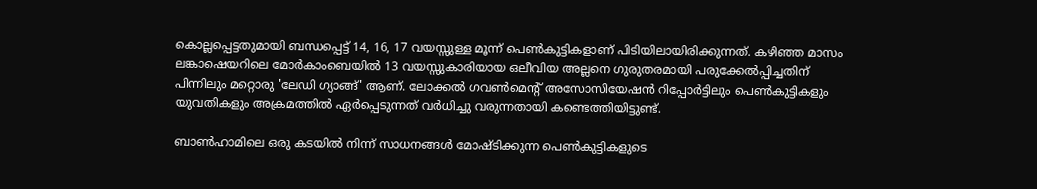കൊല്ലപ്പെട്ടതുമായി ബന്ധപ്പെട്ട് 14, 16, 17 വയസ്സുള്ള മൂന്ന് പെണ്‍കുട്ടികളാണ് പിടിയിലായിരിക്കുന്നത്. കഴിഞ്ഞ മാസം ലങ്കാഷെയറിലെ മോര്‍കാംബെയില്‍ 13 വയസ്സുകാരിയായ ഒലീവിയ അല്ലനെ ഗുരുതരമായി പരുക്കേല്‍പ്പിച്ചതിന് പിന്നിലും മറ്റൊരു 'ലേഡി ഗ്യാങ്ങ്' ആണ്. ലോക്കല്‍ ഗവണ്‍മെന്റ് അസോസിയേഷന്‍ റിപ്പോര്‍ട്ടിലും പെണ്‍കുട്ടികളും യുവതികളും അക്രമത്തില്‍ ഏര്‍പ്പെടുന്നത് വര്‍ധിച്ചു വരുന്നതായി കണ്ടെത്തിയിട്ടുണ്ട്.

ബാണ്‍ഹാമിലെ ഒരു കടയില്‍ നിന്ന് സാധനങ്ങള്‍ മോഷ്ടിക്കുന്ന പെണ്‍കുട്ടികളുടെ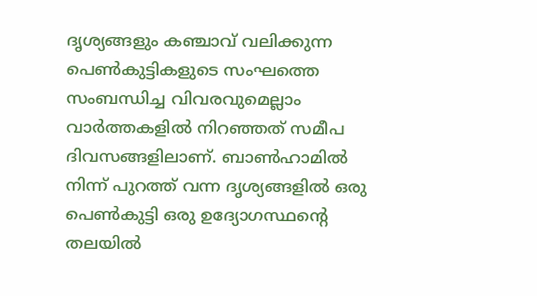ദൃശ്യങ്ങളും കഞ്ചാവ് വലിക്കുന്ന പെണ്‍കുട്ടികളുടെ സംഘത്തെ സംബന്ധിച്ച വിവരവുമെല്ലാം വാര്‍ത്തകളില്‍ നിറഞ്ഞത് സമീപ ദിവസങ്ങളിലാണ്. ബാണ്‍ഹാമില്‍ നിന്ന് പുറത്ത് വന്ന ദൃശ്യങ്ങളില്‍ ഒരു പെണ്‍കുട്ടി ഒരു ഉദ്യോഗസ്ഥന്റെ തലയില്‍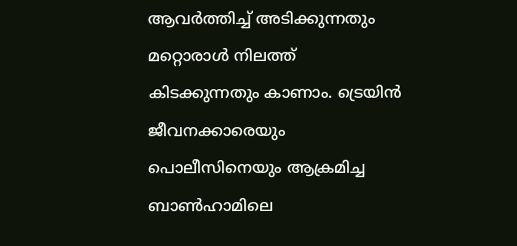ആവര്‍ത്തിച്ച് അടിക്കുന്നതും മറ്റൊരാള്‍ നിലത്ത് കിടക്കുന്നതും കാണാം. ട്രെയിന്‍ ജീവനക്കാരെയും പൊലീസിനെയും ആക്രമിച്ച ബാണ്‍ഹാമിലെ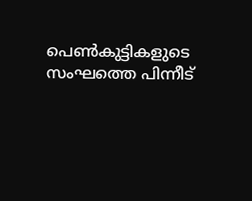പെണ്‍കുട്ടികളുടെ സംഘത്തെ പിന്നീട്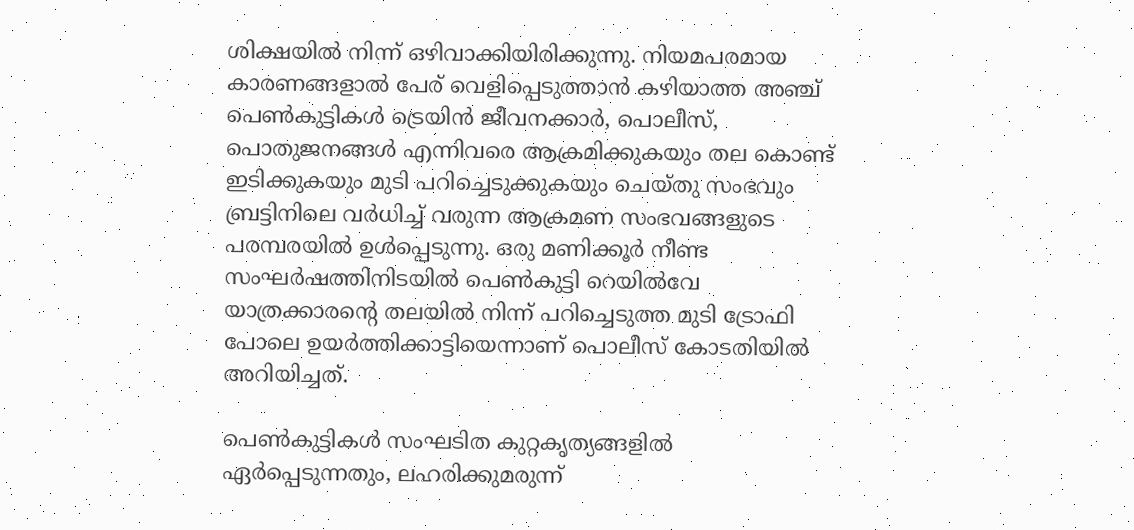ശിക്ഷയില്‍ നിന്ന് ഒഴിവാക്കിയിരിക്കുന്നു. നിയമപരമായ കാരണങ്ങളാല്‍ പേര് വെളിപ്പെടുത്താന്‍ കഴിയാത്ത അഞ്ച് പെണ്‍കുട്ടികള്‍ ട്രെയിന്‍ ജീവനക്കാര്‍, പൊലീസ്, പൊതുജനങ്ങള്‍ എന്നിവരെ ആക്രമിക്കുകയും തല കൊണ്ട് ഇടിക്കുകയും മുടി പറിച്ചെടുക്കുകയും ചെയ്തു സംഭവും ബ്രട്ടിനിലെ വര്‍ധിച്ച് വരുന്ന ആക്രമണ സംഭവങ്ങളുടെ പരമ്പരയില്‍ ഉള്‍പ്പെടുന്നു. ഒരു മണിക്കൂര്‍ നീണ്ട സംഘര്‍ഷത്തിനിടയില്‍ പെണ്‍കുട്ടി റെയില്‍വേ യാത്രക്കാരന്റെ തലയില്‍ നിന്ന് പറിച്ചെടുത്ത മുടി ട്രോഫി പോലെ ഉയര്‍ത്തിക്കാട്ടിയെന്നാണ് പൊലീസ് കോടതിയില്‍ അറിയിച്ചത്.

പെണ്‍കുട്ടികള്‍ സംഘടിത കുറ്റകൃത്യങ്ങളില്‍ ഏര്‍പ്പെടുന്നതും, ലഹരിക്കുമരുന്ന്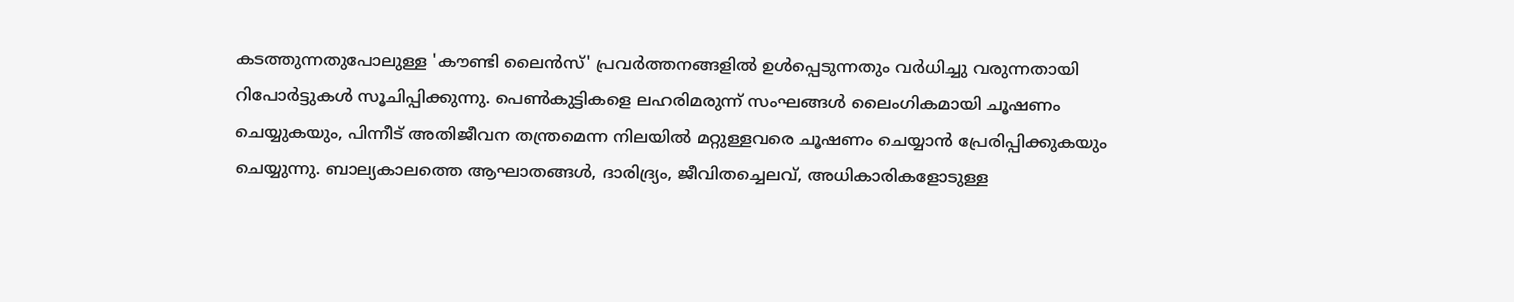കടത്തുന്നതുപോലുള്ള 'കൗണ്ടി ലൈന്‍സ്' പ്രവര്‍ത്തനങ്ങളില്‍ ഉള്‍പ്പെടുന്നതും വര്‍ധിച്ചു വരുന്നതായി റിപോര്‍ട്ടുകള്‍ സൂചിപ്പിക്കുന്നു. പെണ്‍കുട്ടികളെ ലഹരിമരുന്ന് സംഘങ്ങള്‍ ലൈംഗികമായി ചൂഷണം ചെയ്യുകയും, പിന്നീട് അതിജീവന തന്ത്രമെന്ന നിലയില്‍ മറ്റുള്ളവരെ ചൂഷണം ചെയ്യാന്‍ പ്രേരിപ്പിക്കുകയും ചെയ്യുന്നു. ബാല്യകാലത്തെ ആഘാതങ്ങള്‍, ദാരിദ്ര്യം, ജീവിതച്ചെലവ്, അധികാരികളോടുള്ള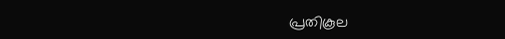പ്രതികൂല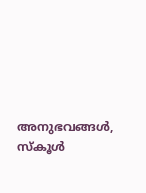അനുഭവങ്ങള്‍, സ്‌കൂള്‍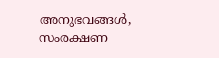അനുഭവങ്ങള്‍, സംരക്ഷണ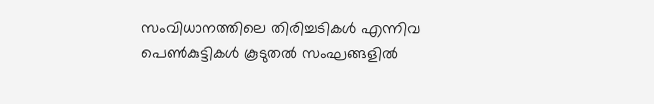സംവിധാനത്തിലെ തിരിച്ചടികള്‍ എന്നിവ പെണ്‍കുട്ടികള്‍ കൂടുതല്‍ സംഘങ്ങളില്‍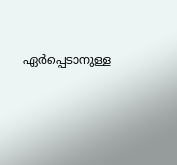ഏര്‍പ്പെടാനുള്ള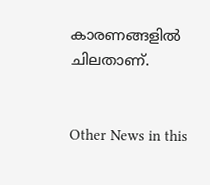കാരണങ്ങളില്‍ ചിലതാണ്.


Other News in this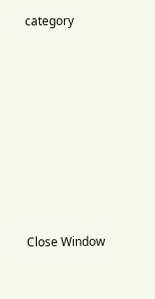category








Close Window